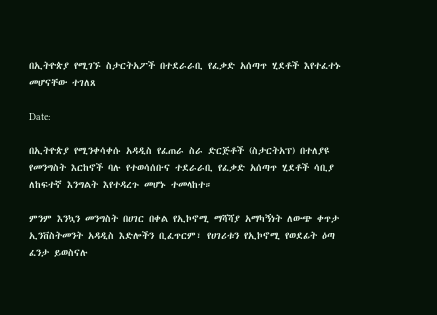በኢትዮጵያ የሚገኙ ስታርትአፖች በተደራራቢ የፈቃድ አሰጣጥ ሂደቶች እየተፈተኑ መሆናቸው ተገለጸ

Date:

በኢትዮጵያ የሚንቀሳቀሱ አዳዲስ የፈጠራ ስራ ድርጅቶች (ስታርትአፕ) በተለያዩ የመንግስት እርከኖች ባሉ የተወሳሰቡና ተደራራቢ የፈቃድ አሰጣጥ ሂደቶች ሳቢያ ለከፍተኛ እንግልት እየተዳረጉ መሆኑ ተመላከተ።

ምንም እንኳን መንግስት በሀገር በቀል የኢኮኖሚ ማሻሻያ አማካኝነት ለውጭ ቀጥታ ኢንቨስትመንት አዳዲስ እድሎችን ቢፈጥርም፣ የሀገሪቱን የኢኮኖሚ የወደፊት ዕጣ ፈንታ ይወስናሉ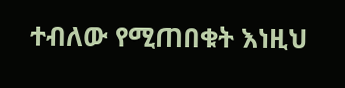ተብለው የሚጠበቁት እነዚህ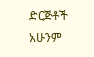ድርጅቶች አሁንም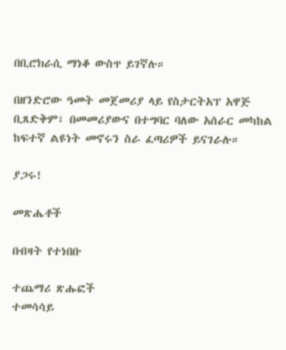በቢሮክራሲ ማነቆ ውስጥ ይገኛሉ።

በዘንድሮው ዓመት መጀመሪያ ላይ የስታርትአፕ አዋጅ ቢጸድቅም፣ በመመሪያውና በተግባር ባለው አሰራር መካከል ከፍተኛ ልዩነት መኖሩን ስራ ፈጣሪዎች ይናገራሉ።

ያጋሩ!

መጽሔቶች

በብዛት የተነበቡ

ተጨማሪ ጽሑፎች
ተመሳሳይ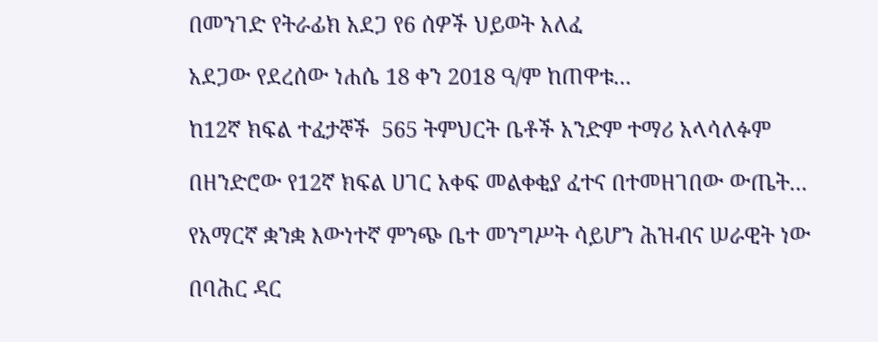በመንገድ የትራፊክ አደጋ የ6 ሰዎች ህይወት አለፈ

አደጋው የደረሰው ነሐሴ 18 ቀን 2018 ዓ/ም ከጠዋቱ...

ከ12ኛ ክፍል ተፈታኞች  565 ትምህርት ቤቶች አንድም ተማሪ አላሳለፉም

በዘንድሮው የ12ኛ ክፍል ሀገር አቀፍ መልቀቂያ ፈተና በተመዘገበው ውጤት...

የአማርኛ ቋንቋ እውነተኛ ምንጭ ቤተ መንግሥት ሳይሆን ሕዝብና ሠራዊት ነው

በባሕር ዳር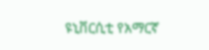ዩኒቨርሲቲ የአማርኛ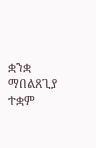ቋንቋ ማበልጸጊያ ተቋም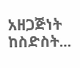አዘጋጅነት ከስድስት...